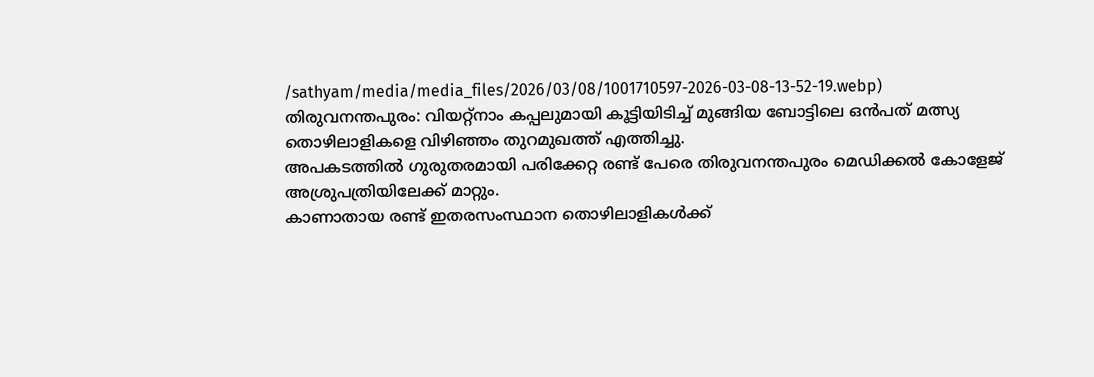/sathyam/media/media_files/2026/03/08/1001710597-2026-03-08-13-52-19.webp)
തിരുവനന്തപുരം: വിയറ്റ്നാം കപ്പലുമായി കൂട്ടിയിടിച്ച് മുങ്ങിയ ബോട്ടിലെ ഒൻപത് മത്സ്യ തൊഴിലാളികളെ വിഴിഞ്ഞം തുറമുഖത്ത് എത്തിച്ചു.
അപകടത്തിൽ ഗുരുതരമായി പരിക്കേറ്റ രണ്ട് പേരെ തിരുവനന്തപുരം മെഡിക്കൽ കോളേജ് അശ്രുപത്രിയിലേക്ക് മാറ്റും.
കാണാതായ രണ്ട് ഇതരസംസ്ഥാന തൊഴിലാളികൾക്ക്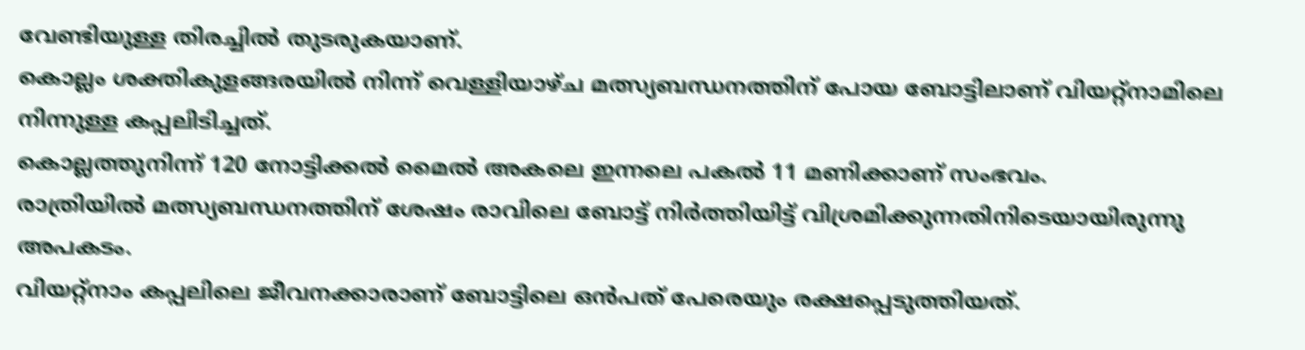വേണ്ടിയുള്ള തിരച്ചിൽ തുടരുകയാണ്.
കൊല്ലം ശക്തികുളങ്ങരയിൽ നിന്ന് വെള്ളിയാഴ്ച മത്സ്യബന്ധനത്തിന് പോയ ബോട്ടിലാണ് വിയറ്റ്നാമിലെ നിന്നുള്ള കപ്പലിടിച്ചത്.
കൊല്ലത്തുനിന്ന് 120 നോട്ടിക്കൽ മൈൽ അകലെ ഇന്നലെ പകൽ 11 മണിക്കാണ് സംഭവം.
രാത്രിയിൽ മത്സ്യബന്ധനത്തിന് ശേഷം രാവിലെ ബോട്ട് നിർത്തിയിട്ട് വിശ്രമിക്കുന്നതിനിടെയായിരുന്നു അപകടം.
വിയറ്റ്നാം കപ്പലിലെ ജീവനക്കാരാണ് ബോട്ടിലെ ഒൻപത് പേരെയും രക്ഷപ്പെടുത്തിയത്.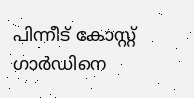പിന്നീട് കോസ്റ്റ് ഗാർഡിനെ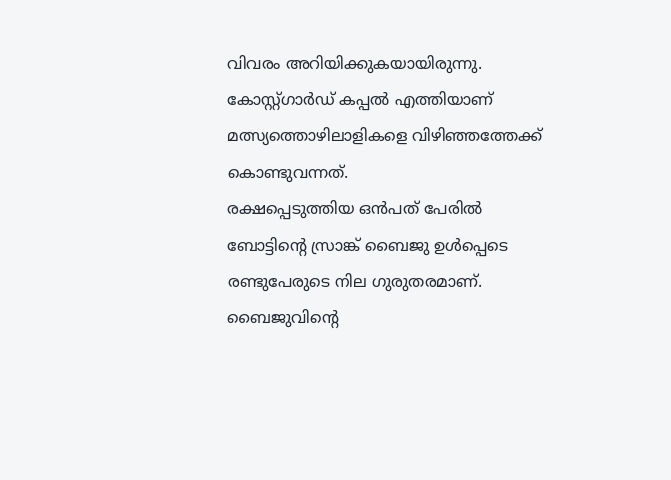വിവരം അറിയിക്കുകയായിരുന്നു. കോസ്റ്റ്ഗാർഡ് കപ്പൽ എത്തിയാണ് മത്സ്യത്തൊഴിലാളികളെ വിഴിഞ്ഞത്തേക്ക് കൊണ്ടുവന്നത്.
രക്ഷപ്പെടുത്തിയ ഒൻപത് പേരിൽ ബോട്ടിന്റെ സ്രാങ്ക് ബൈജു ഉൾപ്പെടെ രണ്ടുപേരുടെ നില ഗുരുതരമാണ്. ബൈജുവിന്റെ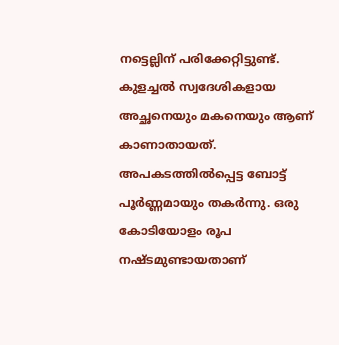നട്ടെല്ലിന് പരിക്കേറ്റിട്ടുണ്ട്.
കുളച്ചൽ സ്വദേശികളായ അച്ഛനെയും മകനെയും ആണ് കാണാതായത്. അപകടത്തിൽപ്പെട്ട ബോട്ട് പൂർണ്ണമായും തകർന്നു. ഒരു കോടിയോളം രൂപ നഷ്ടമുണ്ടായതാണ്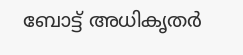ബോട്ട് അധികൃതർ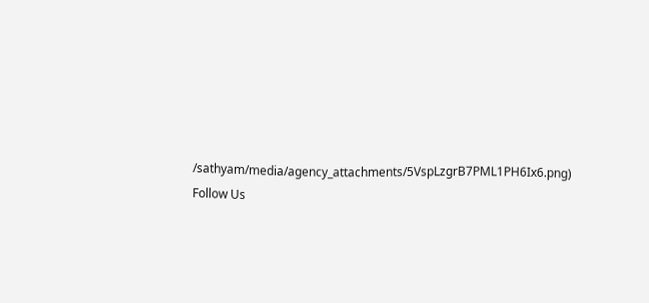/sathyam/media/agency_attachments/5VspLzgrB7PML1PH6Ix6.png)
Follow Us